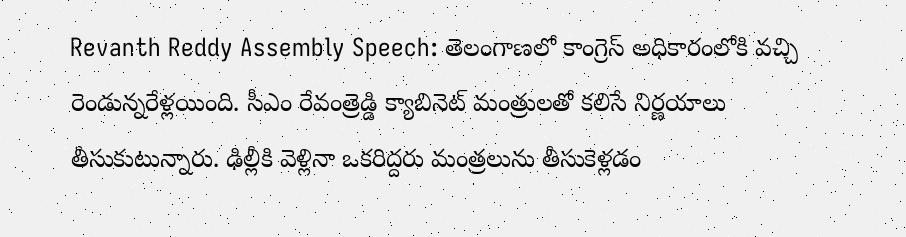Revanth Reddy Assembly Speech: తెలంగాణలో కాంగ్రెస్ అధికారంలోకి వచ్చి రెండున్నరేళ్లయింది. సీఎం రేవంత్రెడ్డి క్యాబినెట్ మంత్రులతో కలిసే నిర్ణయాలు తీసుకుటున్నారు. ఢిల్లీకి వెళ్లినా ఒకరిద్దరు మంత్రలును తీసుకెళ్లడం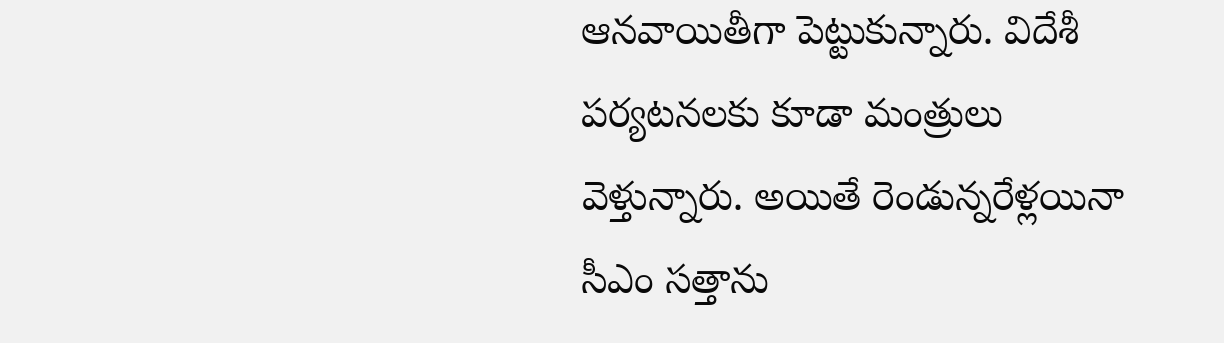ఆనవాయితీగా పెట్టుకున్నారు. విదేశీ పర్యటనలకు కూడా మంత్రులు వెళ్తున్నారు. అయితే రెండున్నరేళ్లయినా సీఎం సత్తాను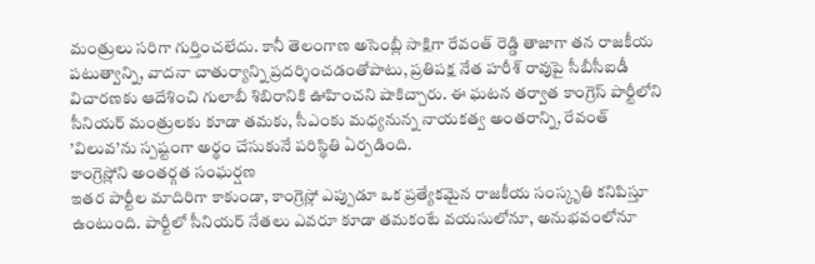మంత్రులు సరిగా గుర్తించలేదు. కానీ తెలంగాణ అసెంబ్లీ సాక్షిగా రేవంత్ రెడ్డి తాజాగా తన రాజకీయ పటుత్వాన్ని, వాదనా చాతుర్యాన్ని ప్రదర్శించడంతోపాటు, ప్రతిపక్ష నేత హరీశ్ రావుపై సీబీసీఐడీ విచారణకు ఆదేశించి గులాబీ శిబిరానికి ఊహించని షాకిచ్చారు. ఈ ఘటన తర్వాత కాంగ్రెస్ పార్టీలోని సీనియర్ మంత్రులకు కూడా తమకు, సీఎంకు మధ్యనున్న నాయకత్వ అంతరాన్ని, రేవంత్ ’విలువ’ను స్పష్టంగా అర్థం చేసుకునే పరిస్థితి ఏర్పడింది.
కాంగ్రెస్లోని అంతర్గత సంఘర్షణ
ఇతర పార్టీల మాదిరిగా కాకుండా, కాంగ్రెస్లో ఎప్పుడూ ఒక ప్రత్యేకమైన రాజకీయ సంస్కృతి కనిపిస్తూ ఉంటుంది. పార్టీలో సీనియర్ నేతలు ఎవరూ కూడా తమకంటే వయసులోనూ, అనుభవంలోనూ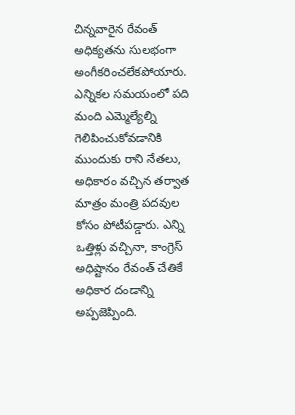చిన్నవారైన రేవంత్ అధిక్యతను సులభంగా అంగీకరించలేకపోయారు. ఎన్నికల సమయంలో పది మంది ఎమ్మెల్యేల్ని గెలిపించుకోవడానికి ముందుకు రాని నేతలు, అధికారం వచ్చిన తర్వాత మాత్రం మంత్రి పదవుల కోసం పోటీపడ్డారు. ఎన్ని ఒత్తిళ్లు వచ్చినా, కాంగ్రెస్ అధిష్టానం రేవంత్ చేతికే అధికార దండాన్ని అప్పజెప్పింది.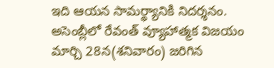ఇది ఆయన సామర్థ్యానికి నిదర్శనం.
అసెంబ్లీలో రేవంత్ వ్యూహాత్మక విజయం
మార్చి 28న(శనివారం) జరిగిన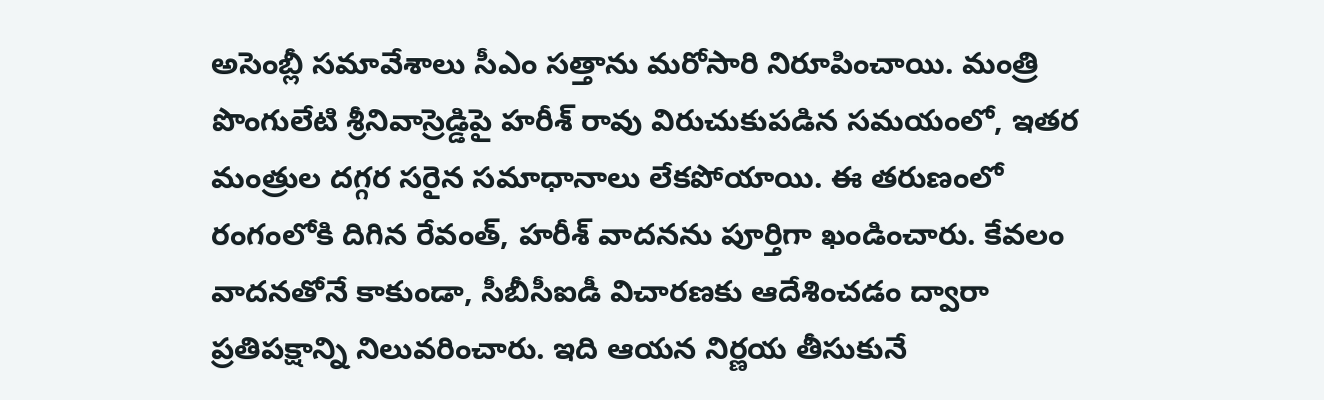అసెంబ్లీ సమావేశాలు సీఎం సత్తాను మరోసారి నిరూపించాయి. మంత్రి పొంగులేటి శ్రీనివాస్రెడ్డిపై హరీశ్ రావు విరుచుకుపడిన సమయంలో, ఇతర మంత్రుల దగ్గర సరైన సమాధానాలు లేకపోయాయి. ఈ తరుణంలో రంగంలోకి దిగిన రేవంత్, హరీశ్ వాదనను పూర్తిగా ఖండించారు. కేవలం వాదనతోనే కాకుండా, సీబీసీఐడీ విచారణకు ఆదేశించడం ద్వారా ప్రతిపక్షాన్ని నిలువరించారు. ఇది ఆయన నిర్ణయ తీసుకునే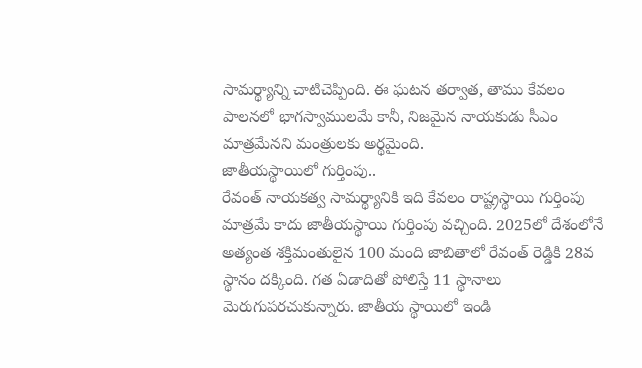సామర్థ్యాన్ని చాటిచెప్పింది. ఈ ఘటన తర్వాత, తాము కేవలం పాలనలో భాగస్వాములమే కానీ, నిజమైన నాయకుడు సీఎం మాత్రమేనని మంత్రులకు అర్థమైంది.
జాతీయస్థాయిలో గుర్తింపు..
రేవంత్ నాయకత్వ సామర్థ్యానికి ఇది కేవలం రాష్ట్రస్థాయి గుర్తింపు మాత్రమే కాదు జాతీయస్థాయి గుర్తింపు వచ్చింది. 2025లో దేశంలోనే అత్యంత శక్తిమంతులైన 100 మంది జాబితాలో రేవంత్ రెడ్డికి 28వ స్థానం దక్కింది. గత ఏడాదితో పోలిస్తే 11 స్థానాలు మెరుగుపరచుకున్నారు. జాతీయ స్థాయిలో ఇండి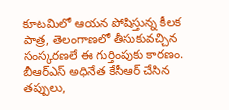కూటమిలో ఆయన పోషిస్తున్న కీలక పాత్ర, తెలంగాణలో తీసుకువచ్చిన సంస్కరణలే ఈ గుర్తింపుకు కారణం.
బీఆర్ఎస్ అధినేత కేసీఆర్ చేసిన తప్పులు,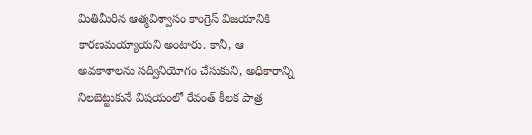మితిమీరిన ఆత్మవిశ్వాసం కాంగ్రెస్ విజయానికి కారణమయ్యాయని అంటారు. కానీ, ఆ అవకాశాలను సద్వినియోగం చేసుకుని, అధికారాన్ని నిలబెట్టుకునే విషయంలో రేవంత్ కీలక పాత్ర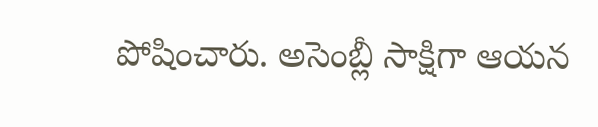పోషించారు. అసెంబ్లీ సాక్షిగా ఆయన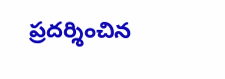ప్రదర్శించిన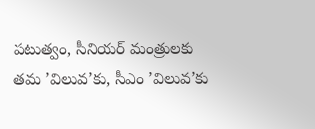పటుత్వం, సీనియర్ మంత్రులకు తమ ’విలువ’కు, సీఎం ’విలువ’కు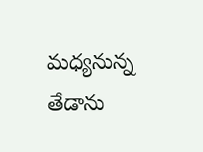మధ్యనున్న తేడాను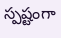స్పష్టంగా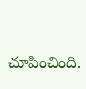చూపించింది.